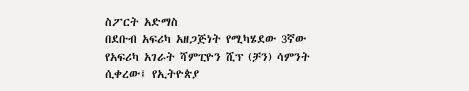ስፖርት አድማስ
በደቡብ አፍሪካ አዘጋጅነት የሚካሄደው 3ኛው የአፍሪካ አገራት ሻምፒዮን ሺፕ (ቻን) ሳምንት ሲቀረው፤ የኢትዮጵያ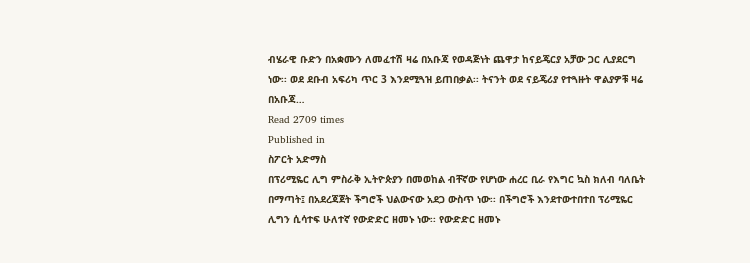ብሄራዊ ቡድን በአቋሙን ለመፈተሽ ዛሬ በአቡጃ የወዳጅነት ጨዋታ ከናይጄርያ አቻው ጋር ሊያደርግ ነው፡፡ ወደ ደቡብ አፍሪካ ጥር 3 እንደሚጓዝ ይጠበቃል፡፡ ትናንት ወደ ናይጄሪያ የተጓዙት ዋልያዎቹ ዛሬ በአቡጃ…
Read 2709 times
Published in
ስፖርት አድማስ
በፕሪሚዬር ሊግ ምስራቅ ኢትዮጵያን በመወከል ብቸኛው የሆነው ሐረር ቢራ የእግር ኳስ ክለብ ባለቤት በማጣት፤ በአደረጃጀት ችግሮች ህልውናው አደጋ ውስጥ ነው፡፡ በችግሮች እንደተውተበተበ ፕሪሚዬር ሊግን ሲሳተፍ ሁለተኛ የውድድር ዘመኑ ነው፡፡ የውድድር ዘመኑ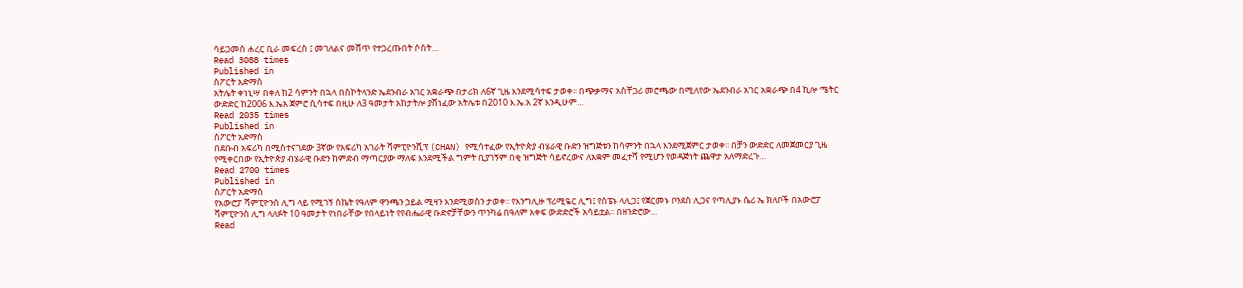ሳይጋመስ ሐረር ቢራ መፍረስ ፤ መገለልና መሸጥ የተጋረጡበት ሶስት…
Read 3088 times
Published in
ስፖርት አድማስ
አትሌት ቀነኒሣ በቀለ ከ2 ሳምንት በኋላ በስኮትላንድ ኤደንብራ አገር አቋራጭ በታሪክ ለ6ኛ ጊዜ እንደሚሳተፍ ታወቀ፡፡ በጭቃማና አስቸጋሪ መሮጫው በሚለየው ኤደንብራ አገር አቋራጭ በ4 ኪሎ ሜትር ውድድር ከ2006 እ.ኤአ ጀምሮ ሲሳተፍ በዚሁ ለ3 ዓመታት አከታትሎ ያሸነፈው አትሌቱ በ2010 እ.ኤ.አ 2ኛ እንዲሁም…
Read 2035 times
Published in
ስፖርት አድማስ
በደቡብ አፍሪካ በሚስተናገደው 3ኛው የአፍሪካ አገራት ሻምፒዮንሺፕ (CHAN) የሚሳተፈው የኢትዮጵያ ብሄራዊ ቡድን ዝግጅቱን ከሳምንት በኋላ እንደሚጀምር ታወቀ፡፡ በቻን ውድድር ለመጀመርያ ጊዜ የሚቀርበው የኢትዮጵያ ብሄራዊ ቡድን ከምድብ ማጣርያው ማለፍ እንደሚችል ግምት ቢያገኝም በቂ ዝግጅት ሳይኖረውና ለአቋም መፈተሻ የሚሆን የወዳጅነት ጨዋታ አለማድረጉ…
Read 2700 times
Published in
ስፖርት አድማስ
የአውሮፓ ሻምፒዮንስ ሊግ ላይ የሚገኝ ስኬት የዓለም ዋንጫን ኃይል ሚዛን እንደሚወስን ታወቀ፡፡ የእንግሊዙ ፕሪሚዬር ሊግ፤ የስፔኑ ላሊጋ፤ የጀርመኑ ቦንደስ ሊጋና የጣሊያኑ ሴሪ ኤ ክለቦች በአውሮፓ ሻምፒዮንስ ሊግ ላለፉት 10 ዓመታት የነበራቸው የበላይነት የየብሔራዊ ቡድኖቻቸውን ጥንካሬ በዓለም አቀፍ ውድድሮች አሳይቷል፡፡ በዘንድሮው…
Read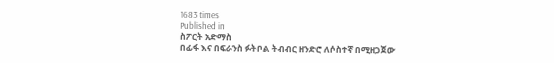1683 times
Published in
ስፖርት አድማስ
በፊፋ እና በፍራንስ ፉትቦል ትብብር ዘንድሮ ለሶስተኛ በሚዘጋጀው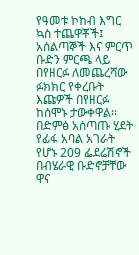የዓመቱ ኮከብ እግር ኳስ ተጨዋቾች፤ አሰልጣኞች እና ምርጥ ቡድን ምርጫ ላይ በየዘርፉ ለመጨረሻው ፉክክር የቀረቡት እጩዎች በየዘርፉ ከሰሞኑ ታውቀዋል፡፡ በድምፅ አሰጣጡ ሂደት የፊፋ አባል አገራት የሆኑ 209 ፌደሬሽኖች በብሄራዊ ቡድኖቻቸው ዋና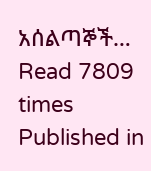አሰልጣኞች…
Read 7809 times
Published in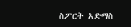ስፖርት አድማስ